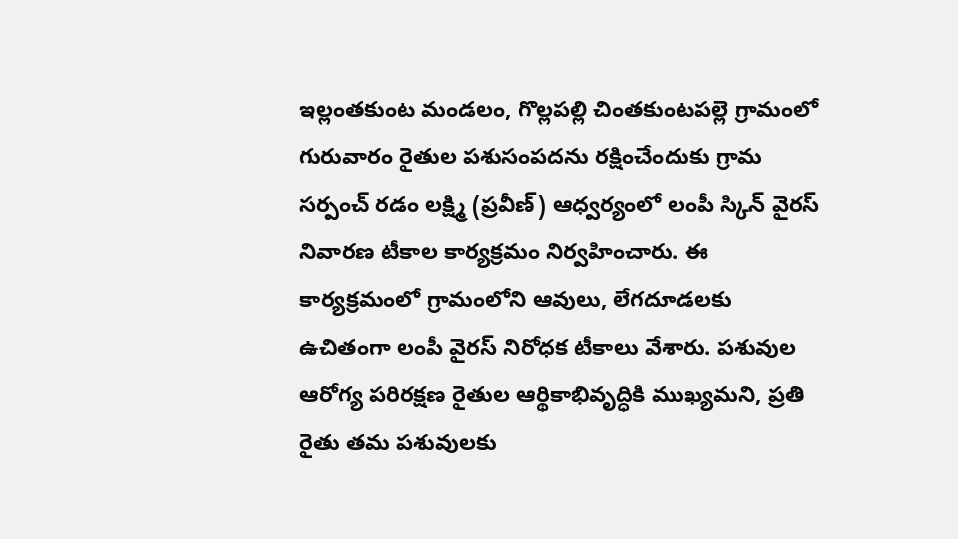ఇల్లంతకుంట మండలం, గొల్లపల్లి చింతకుంటపల్లె గ్రామంలో గురువారం రైతుల పశుసంపదను రక్షించేందుకు గ్రామ సర్పంచ్ రడం లక్ష్మి (ప్రవీణ్) ఆధ్వర్యంలో లంపీ స్కిన్ వైరస్ నివారణ టీకాల కార్యక్రమం నిర్వహించారు. ఈ కార్యక్రమంలో గ్రామంలోని ఆవులు, లేగదూడలకు ఉచితంగా లంపీ వైరస్ నిరోధక టీకాలు వేశారు. పశువుల ఆరోగ్య పరిరక్షణ రైతుల ఆర్థికాభివృద్ధికి ముఖ్యమని, ప్రతి రైతు తమ పశువులకు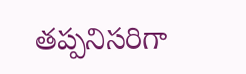తప్పనిసరిగా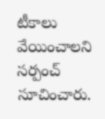టీకాలు వేయించాలని సర్పంచ్ సూచించారు.